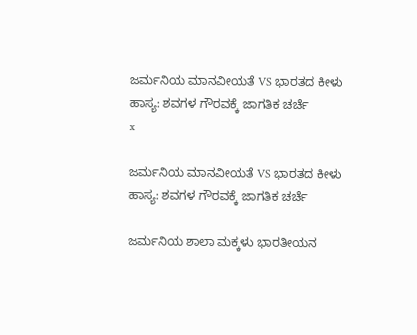ಜರ್ಮನಿಯ ಮಾನವೀಯತೆ VS ಭಾರತದ ಕೀಳು ಹಾಸ್ಯ: ಶವಗಳ ಗೌರವಕ್ಕೆ ಜಾಗತಿಕ ಚರ್ಚೆ
x

ಜರ್ಮನಿಯ ಮಾನವೀಯತೆ VS ಭಾರತದ ಕೀಳು ಹಾಸ್ಯ: ಶವಗಳ ಗೌರವಕ್ಕೆ ಜಾಗತಿಕ ಚರ್ಚೆ

ಜರ್ಮನಿಯ ಶಾಲಾ ಮಕ್ಕಳು ಭಾರತೀಯನ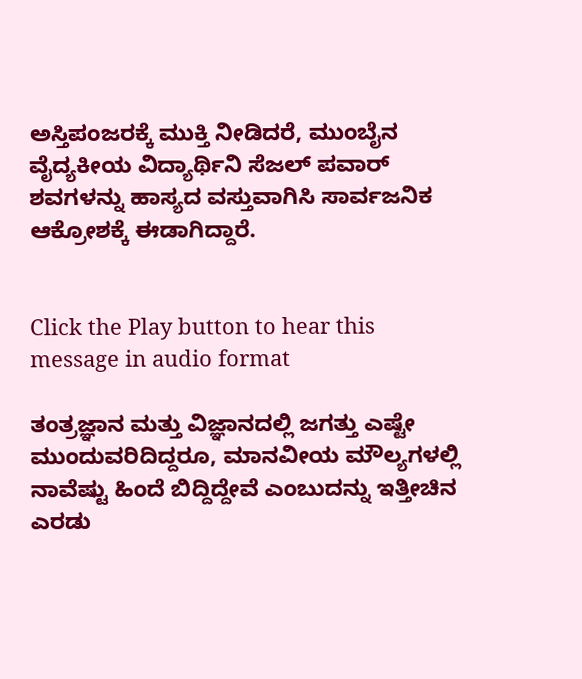ಅಸ್ತಿಪಂಜರಕ್ಕೆ ಮುಕ್ತಿ ನೀಡಿದರೆ, ಮುಂಬೈನ ವೈದ್ಯಕೀಯ ವಿದ್ಯಾರ್ಥಿನಿ ಸೆಜಲ್ ಪವಾರ್ ಶವಗಳನ್ನು ಹಾಸ್ಯದ ವಸ್ತುವಾಗಿಸಿ ಸಾರ್ವಜನಿಕ ಆಕ್ರೋಶಕ್ಕೆ ಈಡಾಗಿದ್ದಾರೆ.


Click the Play button to hear this message in audio format

ತಂತ್ರಜ್ಞಾನ ಮತ್ತು ವಿಜ್ಞಾನದಲ್ಲಿ ಜಗತ್ತು ಎಷ್ಟೇ ಮುಂದುವರಿದಿದ್ದರೂ, ಮಾನವೀಯ ಮೌಲ್ಯಗಳಲ್ಲಿ ನಾವೆಷ್ಟು ಹಿಂದೆ ಬಿದ್ದಿದ್ದೇವೆ ಎಂಬುದನ್ನು ಇತ್ತೀಚಿನ ಎರಡು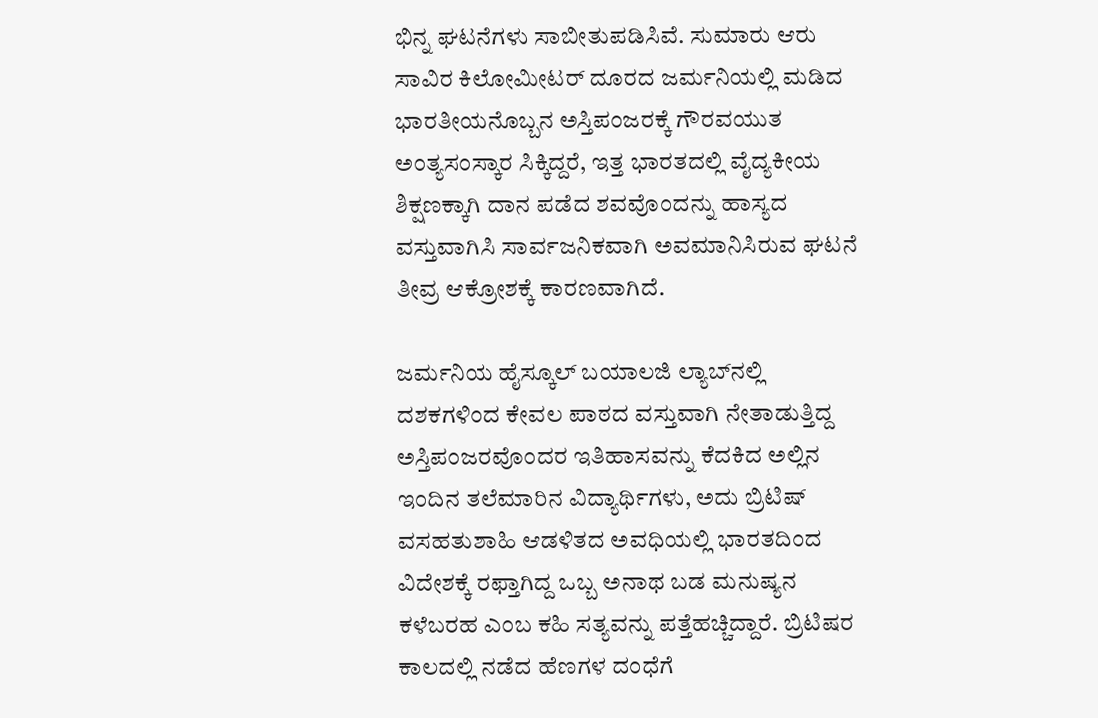ಭಿನ್ನ ಘಟನೆಗಳು ಸಾಬೀತುಪಡಿಸಿವೆ. ಸುಮಾರು ಆರು ಸಾವಿರ ಕಿಲೋಮೀಟರ್ ದೂರದ ಜರ್ಮನಿಯಲ್ಲಿ ಮಡಿದ ಭಾರತೀಯನೊಬ್ಬನ ಅಸ್ತಿಪಂಜರಕ್ಕೆ ಗೌರವಯುತ ಅಂತ್ಯಸಂಸ್ಕಾರ ಸಿಕ್ಕಿದ್ದರೆ, ಇತ್ತ ಭಾರತದಲ್ಲಿ ವೈದ್ಯಕೀಯ ಶಿಕ್ಷಣಕ್ಕಾಗಿ ದಾನ ಪಡೆದ ಶವವೊಂದನ್ನು ಹಾಸ್ಯದ ವಸ್ತುವಾಗಿಸಿ ಸಾರ್ವಜನಿಕವಾಗಿ ಅವಮಾನಿಸಿರುವ ಘಟನೆ ತೀವ್ರ ಆಕ್ರೋಶಕ್ಕೆ ಕಾರಣವಾಗಿದೆ.

ಜರ್ಮನಿಯ ಹೈಸ್ಕೂಲ್ ಬಯಾಲಜಿ ಲ್ಯಾಬ್‌ನಲ್ಲಿ ದಶಕಗಳಿಂದ ಕೇವಲ ಪಾಠದ ವಸ್ತುವಾಗಿ ನೇತಾಡುತ್ತಿದ್ದ ಅಸ್ತಿಪಂಜರವೊಂದರ ಇತಿಹಾಸವನ್ನು ಕೆದಕಿದ ಅಲ್ಲಿನ ಇಂದಿನ ತಲೆಮಾರಿನ ವಿದ್ಯಾರ್ಥಿಗಳು, ಅದು ಬ್ರಿಟಿಷ್ ವಸಹತುಶಾಹಿ ಆಡಳಿತದ ಅವಧಿಯಲ್ಲಿ ಭಾರತದಿಂದ ವಿದೇಶಕ್ಕೆ ರಫ್ತಾಗಿದ್ದ ಒಬ್ಬ ಅನಾಥ ಬಡ ಮನುಷ್ಯನ ಕಳೆಬರಹ ಎಂಬ ಕಹಿ ಸತ್ಯವನ್ನು ಪತ್ತೆಹಚ್ಚಿದ್ದಾರೆ. ಬ್ರಿಟಿಷರ ಕಾಲದಲ್ಲಿ ನಡೆದ ಹೆಣಗಳ ದಂಧೆಗೆ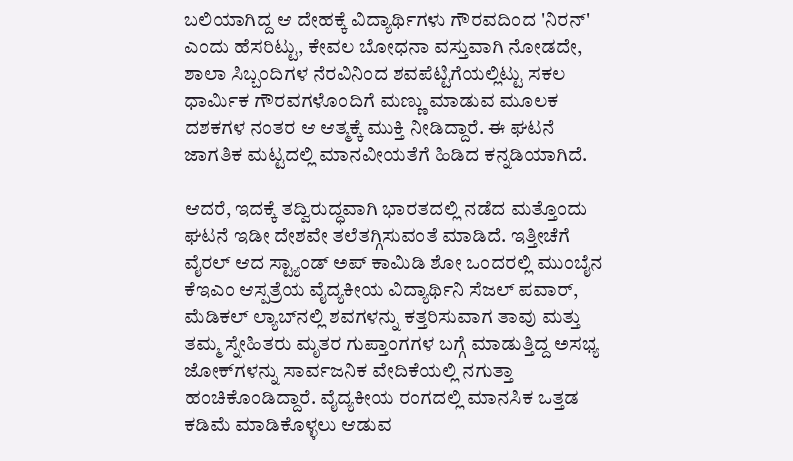ಬಲಿಯಾಗಿದ್ದ ಆ ದೇಹಕ್ಕೆ ವಿದ್ಯಾರ್ಥಿಗಳು ಗೌರವದಿಂದ 'ನಿರನ್' ಎಂದು ಹೆಸರಿಟ್ಟು, ಕೇವಲ ಬೋಧನಾ ವಸ್ತುವಾಗಿ ನೋಡದೇ, ಶಾಲಾ ಸಿಬ್ಬಂದಿಗಳ ನೆರವಿನಿಂದ ಶವಪೆಟ್ಟಿಗೆಯಲ್ಲಿಟ್ಟು ಸಕಲ ಧಾರ್ಮಿಕ ಗೌರವಗಳೊಂದಿಗೆ ಮಣ್ಣು ಮಾಡುವ ಮೂಲಕ ದಶಕಗಳ ನಂತರ ಆ ಆತ್ಮಕ್ಕೆ ಮುಕ್ತಿ ನೀಡಿದ್ದಾರೆ. ಈ ಘಟನೆ ಜಾಗತಿಕ ಮಟ್ಟದಲ್ಲಿ ಮಾನವೀಯತೆಗೆ ಹಿಡಿದ ಕನ್ನಡಿಯಾಗಿದೆ.

ಆದರೆ, ಇದಕ್ಕೆ ತದ್ವಿರುದ್ಧವಾಗಿ ಭಾರತದಲ್ಲಿ ನಡೆದ ಮತ್ತೊಂದು ಘಟನೆ ಇಡೀ ದೇಶವೇ ತಲೆತಗ್ಗಿಸುವಂತೆ ಮಾಡಿದೆ. ಇತ್ತೀಚೆಗೆ ವೈರಲ್ ಆದ ಸ್ಟ್ಯಾಂಡ್ ಅಪ್ ಕಾಮಿಡಿ ಶೋ ಒಂದರಲ್ಲಿ ಮುಂಬೈನ ಕೆಇಎಂ ಆಸ್ಪತ್ರೆಯ ವೈದ್ಯಕೀಯ ವಿದ್ಯಾರ್ಥಿನಿ ಸೆಜಲ್ ಪವಾರ್, ಮೆಡಿಕಲ್ ಲ್ಯಾಬ್‌ನಲ್ಲಿ ಶವಗಳನ್ನು ಕತ್ತರಿಸುವಾಗ ತಾವು ಮತ್ತು ತಮ್ಮ ಸ್ನೇಹಿತರು ಮೃತರ ಗುಪ್ತಾಂಗಗಳ ಬಗ್ಗೆ ಮಾಡುತ್ತಿದ್ದ ಅಸಭ್ಯ ಜೋಕ್‌ಗಳನ್ನು ಸಾರ್ವಜನಿಕ ವೇದಿಕೆಯಲ್ಲಿ ನಗುತ್ತಾ ಹಂಚಿಕೊಂಡಿದ್ದಾರೆ. ವೈದ್ಯಕೀಯ ರಂಗದಲ್ಲಿ ಮಾನಸಿಕ ಒತ್ತಡ ಕಡಿಮೆ ಮಾಡಿಕೊಳ್ಳಲು ಆಡುವ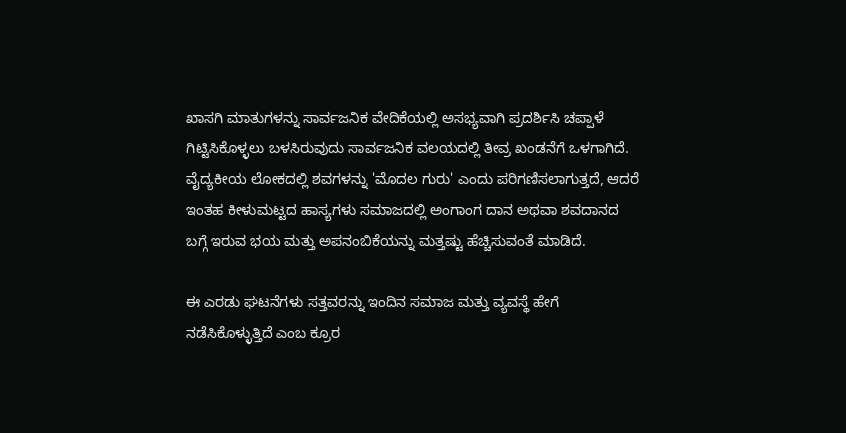ಖಾಸಗಿ ಮಾತುಗಳನ್ನು ಸಾರ್ವಜನಿಕ ವೇದಿಕೆಯಲ್ಲಿ ಅಸಭ್ಯವಾಗಿ ಪ್ರದರ್ಶಿಸಿ ಚಪ್ಪಾಳೆ ಗಿಟ್ಟಿಸಿಕೊಳ್ಳಲು ಬಳಸಿರುವುದು ಸಾರ್ವಜನಿಕ ವಲಯದಲ್ಲಿ ತೀವ್ರ ಖಂಡನೆಗೆ ಒಳಗಾಗಿದೆ. ವೈದ್ಯಕೀಯ ಲೋಕದಲ್ಲಿ ಶವಗಳನ್ನು 'ಮೊದಲ ಗುರು' ಎಂದು ಪರಿಗಣಿಸಲಾಗುತ್ತದೆ, ಆದರೆ ಇಂತಹ ಕೀಳುಮಟ್ಟದ ಹಾಸ್ಯಗಳು ಸಮಾಜದಲ್ಲಿ ಅಂಗಾಂಗ ದಾನ ಅಥವಾ ಶವದಾನದ ಬಗ್ಗೆ ಇರುವ ಭಯ ಮತ್ತು ಅಪನಂಬಿಕೆಯನ್ನು ಮತ್ತಷ್ಟು ಹೆಚ್ಚಿಸುವಂತೆ ಮಾಡಿದೆ.

ಈ ಎರಡು ಘಟನೆಗಳು ಸತ್ತವರನ್ನು ಇಂದಿನ ಸಮಾಜ ಮತ್ತು ವ್ಯವಸ್ಥೆ ಹೇಗೆ ನಡೆಸಿಕೊಳ್ಳುತ್ತಿದೆ ಎಂಬ ಕ್ರೂರ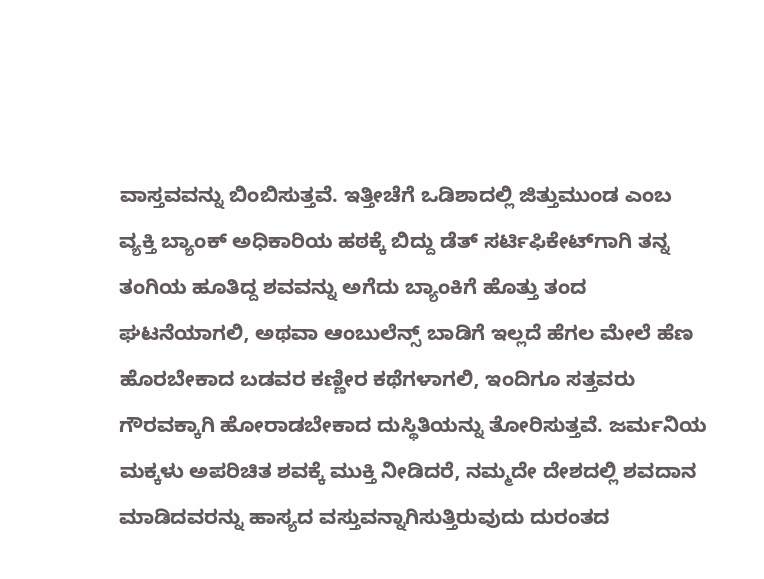ವಾಸ್ತವವನ್ನು ಬಿಂಬಿಸುತ್ತವೆ. ಇತ್ತೀಚೆಗೆ ಒಡಿಶಾದಲ್ಲಿ ಜಿತ್ತುಮುಂಡ ಎಂಬ ವ್ಯಕ್ತಿ ಬ್ಯಾಂಕ್ ಅಧಿಕಾರಿಯ ಹಠಕ್ಕೆ ಬಿದ್ದು ಡೆತ್ ಸರ್ಟಿಫಿಕೇಟ್‌ಗಾಗಿ ತನ್ನ ತಂಗಿಯ ಹೂತಿದ್ದ ಶವವನ್ನು ಅಗೆದು ಬ್ಯಾಂಕಿಗೆ ಹೊತ್ತು ತಂದ ಘಟನೆಯಾಗಲಿ, ಅಥವಾ ಆಂಬುಲೆನ್ಸ್ ಬಾಡಿಗೆ ಇಲ್ಲದೆ ಹೆಗಲ ಮೇಲೆ ಹೆಣ ಹೊರಬೇಕಾದ ಬಡವರ ಕಣ್ಣೀರ ಕಥೆಗಳಾಗಲಿ, ಇಂದಿಗೂ ಸತ್ತವರು ಗೌರವಕ್ಕಾಗಿ ಹೋರಾಡಬೇಕಾದ ದುಸ್ಥಿತಿಯನ್ನು ತೋರಿಸುತ್ತವೆ. ಜರ್ಮನಿಯ ಮಕ್ಕಳು ಅಪರಿಚಿತ ಶವಕ್ಕೆ ಮುಕ್ತಿ ನೀಡಿದರೆ, ನಮ್ಮದೇ ದೇಶದಲ್ಲಿ ಶವದಾನ ಮಾಡಿದವರನ್ನು ಹಾಸ್ಯದ ವಸ್ತುವನ್ನಾಗಿಸುತ್ತಿರುವುದು ದುರಂತದ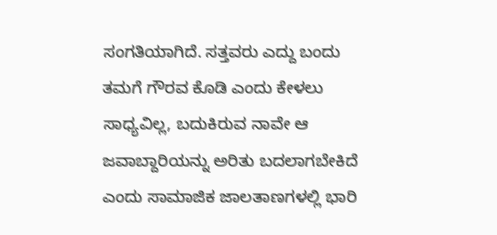ಸಂಗತಿಯಾಗಿದೆ. ಸತ್ತವರು ಎದ್ದು ಬಂದು ತಮಗೆ ಗೌರವ ಕೊಡಿ ಎಂದು ಕೇಳಲು ಸಾಧ್ಯವಿಲ್ಲ, ಬದುಕಿರುವ ನಾವೇ ಆ ಜವಾಬ್ದಾರಿಯನ್ನು ಅರಿತು ಬದಲಾಗಬೇಕಿದೆ ಎಂದು ಸಾಮಾಜಿಕ ಜಾಲತಾಣಗಳಲ್ಲಿ ಭಾರಿ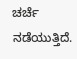ಚರ್ಚೆ ನಡೆಯುತ್ತಿದೆ.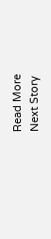Read More
Next Story